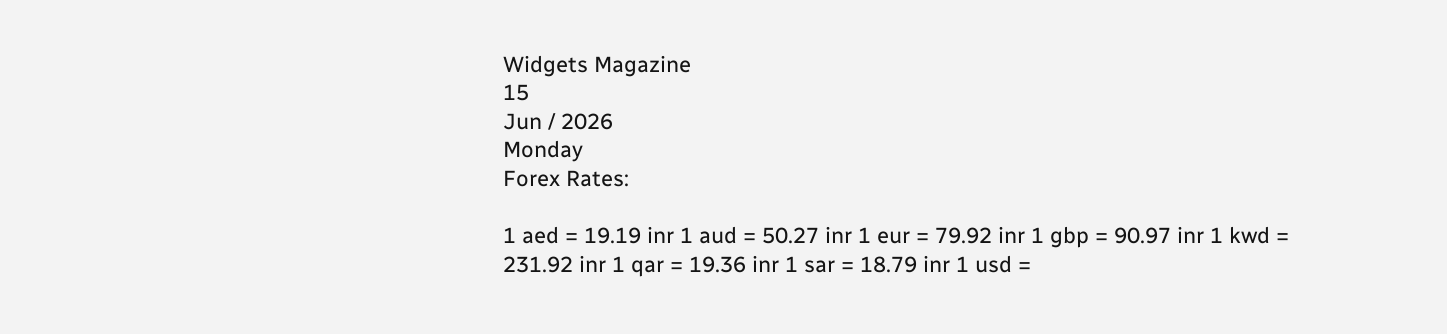Widgets Magazine
15
Jun / 2026
Monday
Forex Rates:

1 aed = 19.19 inr 1 aud = 50.27 inr 1 eur = 79.92 inr 1 gbp = 90.97 inr 1 kwd = 231.92 inr 1 qar = 19.36 inr 1 sar = 18.79 inr 1 usd =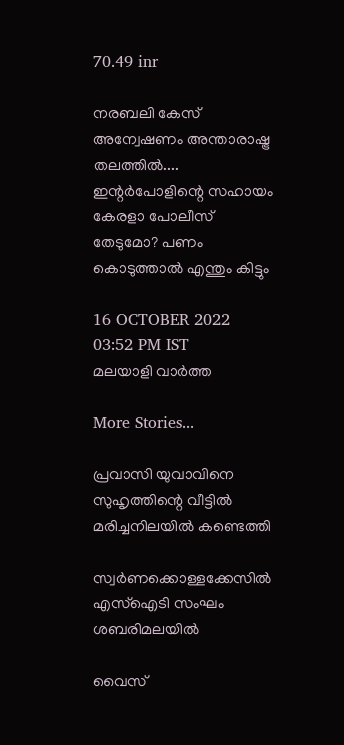70.49 inr

നരബലി കേസ് അന്വേഷണം അന്താരാഷ്ട്ര തലത്തിൽ.... ഇന്റർപോളിന്റെ സഹായം കേരളാ പോലീസ് തേടുമോ? പണം കൊടുത്താൽ എന്തും കിട്ടും

16 OCTOBER 2022 03:52 PM IST
മലയാളി വാര്‍ത്ത

More Stories...

പ്രവാസി യുവാവിനെ സുഹൃത്തിന്റെ വീട്ടില്‍ മരിച്ചനിലയില്‍ കണ്ടെത്തി

സ്വര്‍ണക്കൊള്ളക്കേസില്‍ എസ്‌ഐടി സംഘം ശബരിമലയില്‍

വൈസ്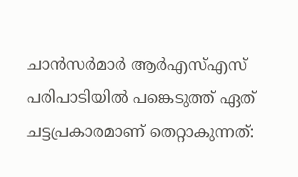ചാന്‍സര്‍മാര്‍ ആര്‍എസ്എസ് പരിപാടിയില്‍ പങ്കെടുത്ത് ഏത് ചട്ടപ്രകാരമാണ് തെറ്റാകുന്നത്: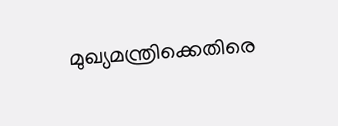മുഖ്യമന്ത്രിക്കെതിരെ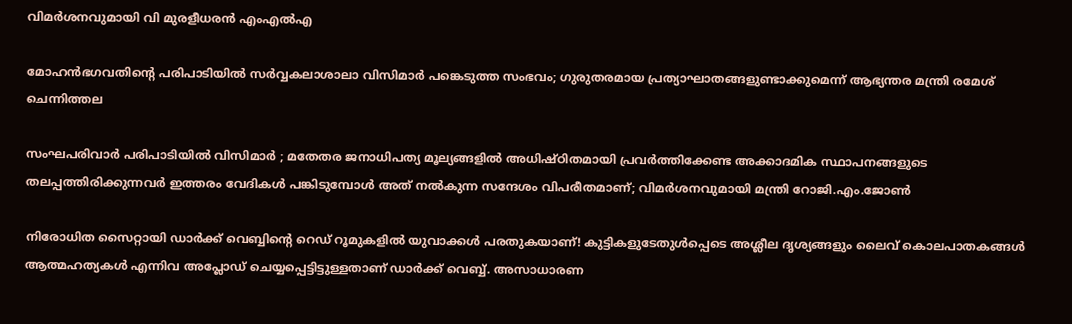വിമര്‍ശനവുമായി വി മുരളീധരന്‍ എംഎല്‍എ

മോഹന്‍ഭഗവതിന്റെ പരിപാടിയില്‍ സര്‍വ്വകലാശാലാ വിസിമാര്‍ പങ്കെടുത്ത സംഭവം; ഗുരുതരമായ പ്രത്യാഘാതങ്ങളുണ്ടാക്കുമെന്ന് ആഭ്യന്തര മന്ത്രി രമേശ് ചെന്നിത്തല

സംഘപരിവാർ പരിപാടിയിൽ വിസിമാർ ; മതേതര ജനാധിപത്യ മൂല്യങ്ങളിൽ അധിഷ്ഠിതമായി പ്രവർത്തിക്കേണ്ട അക്കാദമിക സ്ഥാപനങ്ങളുടെ തലപ്പത്തിരിക്കുന്നവർ ഇത്തരം വേദികൾ പങ്കിടുമ്പോൾ അത് നൽകുന്ന സന്ദേശം വിപരീതമാണ്; വിമർശനവുമായി മന്ത്രി റോജി.എം.ജോൺ

നിരോധിത സൈറ്റായി ഡാര്‍ക്ക് വെബ്ബിന്റെ റെഡ് റൂമുകളില്‍ യുവാക്കള്‍ പരതുകയാണ്! കുട്ടികളുടേതുള്‍പ്പെടെ അശ്ലീല ദൃശ്യങ്ങളും ലൈവ് കൊലപാതകങ്ങള്‍ ആത്മഹത്യകള്‍ എന്നിവ അപ്ലോഡ് ചെയ്യപ്പെട്ടിട്ടുള്ളതാണ് ഡാര്‍ക്ക് വെബ്ബ്. അസാധാരണ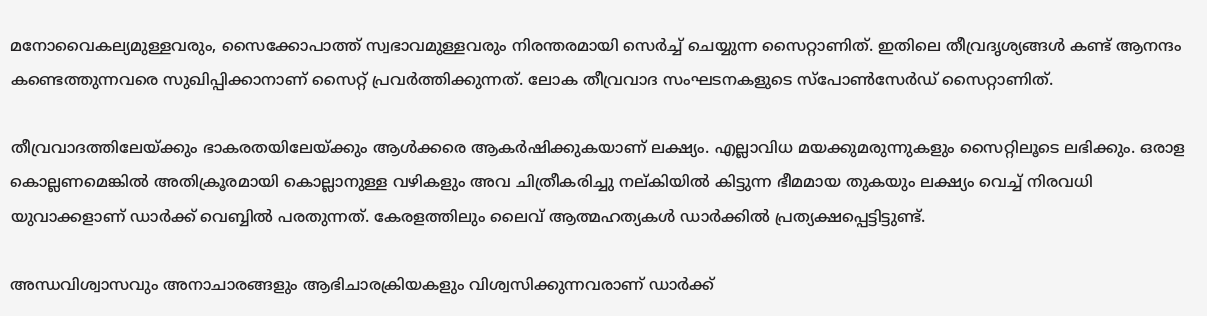മനോവൈകല്യമുള്ളവരും, സൈക്കോപാത്ത് സ്വഭാവമുള്ളവരും നിരന്തരമായി സെര്‍ച്ച് ചെയ്യുന്ന സൈറ്റാണിത്. ഇതിലെ തീവ്രദൃശ്യങ്ങള്‍ കണ്ട് ആനന്ദം കണ്ടെത്തുന്നവരെ സുഖിപ്പിക്കാനാണ് സൈറ്റ് പ്രവര്‍ത്തിക്കുന്നത്. ലോക തീവ്രവാദ സംഘടനകളുടെ സ്‌പോണ്‍സേര്‍ഡ് സൈറ്റാണിത്.

തീവ്രവാദത്തിലേയ്ക്കും ഭാകരതയിലേയ്ക്കും ആള്‍ക്കരെ ആകര്‍ഷിക്കുകയാണ് ലക്ഷ്യം. എല്ലാവിധ മയക്കുമരുന്നുകളും സൈറ്റിലൂടെ ലഭിക്കും. ഒരാള കൊല്ലണമെങ്കില്‍ അതിക്രൂരമായി കൊല്ലാനുള്ള വഴികളും അവ ചിത്രീകരിച്ചു നല്കിയില്‍ കിട്ടുന്ന ഭീമമായ തുകയും ലക്ഷ്യം വെച്ച് നിരവധി യുവാക്കളാണ് ഡാര്‍ക്ക് വെബ്ബില്‍ പരതുന്നത്. കേരളത്തിലും ലൈവ് ആത്മഹത്യകള്‍ ഡാര്‍ക്കില്‍ പ്രത്യക്ഷപ്പെട്ടിട്ടുണ്ട്.

അന്ധവിശ്വാസവും അനാചാരങ്ങളും ആഭിചാരക്രിയകളും വിശ്വസിക്കുന്നവരാണ് ഡാര്‍ക്ക്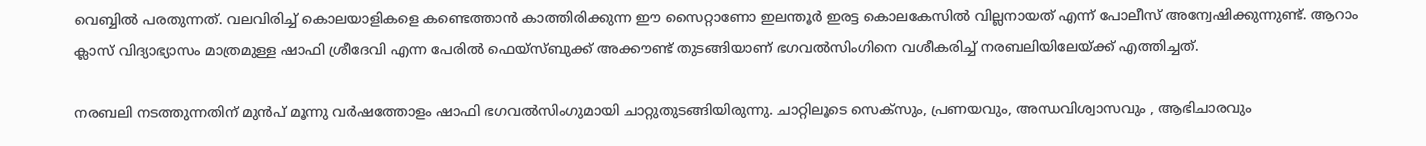വെബ്ബില്‍ പരതുന്നത്. വലവിരിച്ച് കൊലയാളികളെ കണ്ടെത്താന്‍ കാത്തിരിക്കുന്ന ഈ സൈറ്റാണോ ഇലന്തൂര്‍ ഇരട്ട കൊലകേസില്‍ വില്ലനായത് എന്ന് പോലീസ് അന്വേഷിക്കുന്നുണ്ട്. ആറാം ക്ലാസ് വിദ്യാഭ്യാസം മാത്രമുള്ള ഷാഫി ശ്രീദേവി എന്ന പേരില്‍ ഫെയ്‌സ്ബുക്ക് അക്കൗണ്ട് തുടങ്ങിയാണ് ഭഗവല്‍സിംഗിനെ വശീകരിച്ച് നരബലിയിലേയ്ക്ക് എത്തിച്ചത്.

നരബലി നടത്തുന്നതിന് മുന്‍പ് മൂന്നു വര്‍ഷത്തോളം ഷാഫി ഭഗവല്‍സിംഗുമായി ചാറ്റുതുടങ്ങിയിരുന്നു. ചാറ്റിലൂടെ സെക്‌സും, പ്രണയവും, അന്ധവിശ്വാസവും , ആഭിചാരവും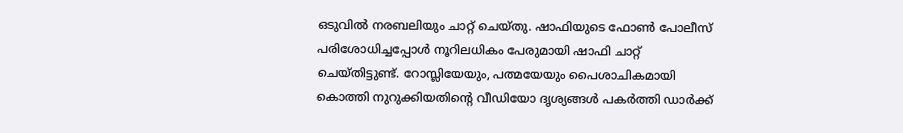ഒടുവില്‍ നരബലിയും ചാറ്റ് ചെയ്തു. ഷാഫിയുടെ ഫോണ്‍ പോലീസ് പരിശോധിച്ചപ്പോള്‍ നൂറിലധികം പേരുമായി ഷാഫി ചാറ്റ് ചെയ്തിട്ടുണ്ട്. റോസ്ലിയേയും, പത്മയേയും പൈശാചികമായി കൊത്തി നുറുക്കിയതിന്റെ വീഡിയോ ദൃശ്യങ്ങള്‍ പകര്‍ത്തി ഡാര്‍ക്ക്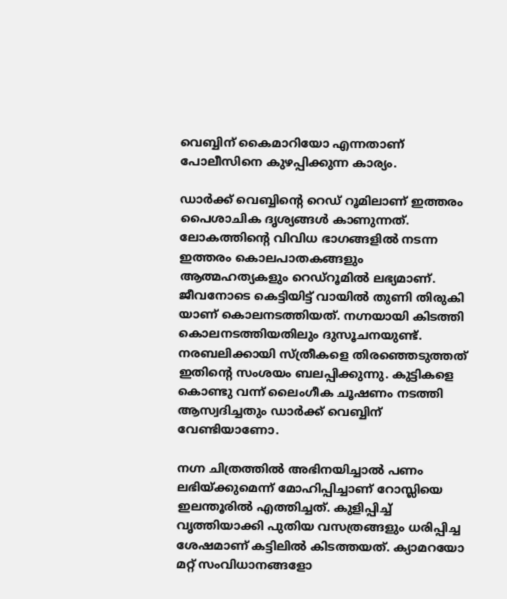വെബ്ബിന് കൈമാറിയോ എന്നതാണ് പോലീസിനെ കുഴപ്പിക്കുന്ന കാര്യം.

ഡാര്‍ക്ക് വെബ്ബിന്റെ റെഡ് റൂമിലാണ് ഇത്തരം പൈശാചിക ദൃശ്യങ്ങള്‍ കാണുന്നത്. ലോകത്തിന്റെ വിവിധ ഭാഗങ്ങളില്‍ നടന്ന ഇത്തരം കൊലപാതകങ്ങളും ആത്മഹത്യകളും റെഡ്‌റൂമില്‍ ലഭ്യമാണ്. ജീവനോടെ കെട്ടിയിട്ട് വായില്‍ തുണി തിരുകി യാണ് കൊലനടത്തിയത്. നഗ്നയായി കിടത്തി കൊലനടത്തിയതിലും ദുസൂചനയുണ്ട്. നരബലിക്കായി സ്ത്രീകളെ തിരഞ്ഞെടുത്തത് ഇതിന്റെ സംശയം ബലപ്പിക്കുന്നു. കുട്ടികളെ കൊണ്ടു വന്ന് ലൈംഗീക ചൂഷണം നടത്തി ആസ്വദിച്ചതും ഡാര്‍ക്ക് വെബ്ബിന് വേണ്ടിയാണോ.

നഗ്ന ചിത്രത്തില്‍ അഭിനയിച്ചാല്‍ പണം ലഭിയ്ക്കുമെന്ന് മോഹിപ്പിച്ചാണ് റോസ്ലിയെ ഇലന്തൂരില്‍ എത്തിച്ചത്. കുളിപ്പിച്ച് വൃത്തിയാക്കി പുതിയ വസത്രങ്ങളും ധരിപ്പിച്ച ശേഷമാണ് കട്ടിലില്‍ കിടത്തയത്. ക്യാമറയോ മറ്റ് സംവിധാനങ്ങളോ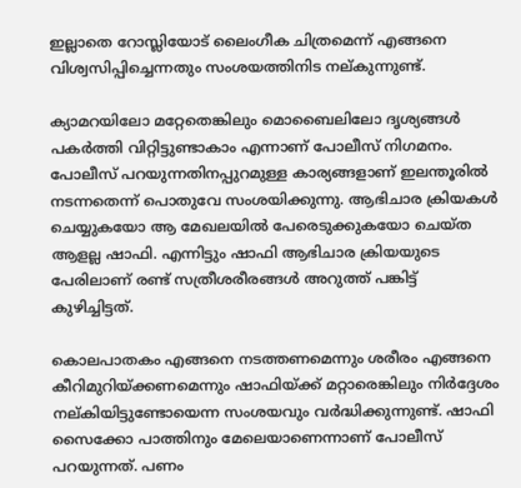ഇല്ലാതെ റോസ്ലിയോട് ലൈംഗീക ചിത്രമെന്ന് എങ്ങനെ വിശ്വസിപ്പിച്ചെന്നതും സംശയത്തിനിട നല്കുന്നുണ്ട്.

ക്യാമറയിലോ മറ്റേതെങ്കിലും മൊബൈലിലോ ദൃശ്യങ്ങള്‍ പകര്‍ത്തി വിറ്റിട്ടുണ്ടാകാം എന്നാണ് പോലീസ് നിഗമനം. പോലീസ് പറയുന്നതിനപ്പുറമുള്ള കാര്യങ്ങളാണ് ഇലന്തൂരില്‍ നടന്നതെന്ന് പൊതുവേ സംശയിക്കുന്നു. ആഭിചാര ക്രിയകള്‍ ചെയ്യുകയോ ആ മേഖലയില്‍ പേരെടുക്കുകയോ ചെയ്ത ആളല്ല ഷാഫി. എന്നിട്ടും ഷാഫി ആഭിചാര ക്രിയയുടെ പേരിലാണ് രണ്ട് സത്രീശരീരങ്ങള്‍ അറുത്ത് പങ്കിട്ട് കുഴിച്ചിട്ടത്.

കൊലപാതകം എങ്ങനെ നടത്തണമെന്നും ശരീരം എങ്ങനെ കീറിമുറിയ്ക്കണമെന്നും ഷാഫിയ്ക്ക് മറ്റാരെങ്കിലും നിര്‍ദ്ദേശം നല്കിയിട്ടുണ്ടോയെന്ന സംശയവും വര്‍ദ്ധിക്കുന്നുണ്ട്. ഷാഫി സൈക്കോ പാത്തിനും മേലെയാണെന്നാണ് പോലീസ് പറയുന്നത്. പണം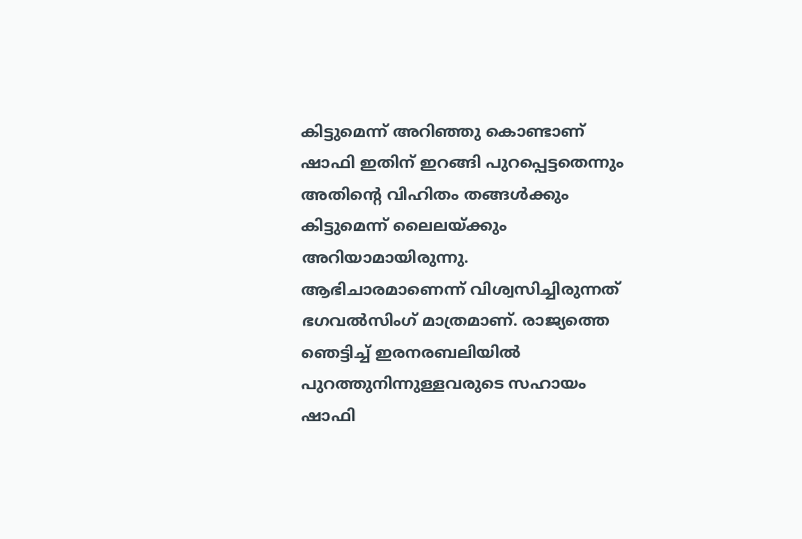കിട്ടുമെന്ന് അറിഞ്ഞു കൊണ്ടാണ് ഷാഫി ഇതിന് ഇറങ്ങി പുറപ്പെട്ടതെന്നും അതിന്റെ വിഹിതം തങ്ങള്‍ക്കും കിട്ടുമെന്ന് ലൈലയ്ക്കും അറിയാമായിരുന്നു. ആഭിചാരമാണെന്ന് വിശ്വസിച്ചിരുന്നത് ഭഗവല്‍സിംഗ് മാത്രമാണ്. രാജ്യത്തെ ഞെട്ടിച്ച് ഇരനരബലിയില്‍ പുറത്തുനിന്നുള്ളവരുടെ സഹായം ഷാഫി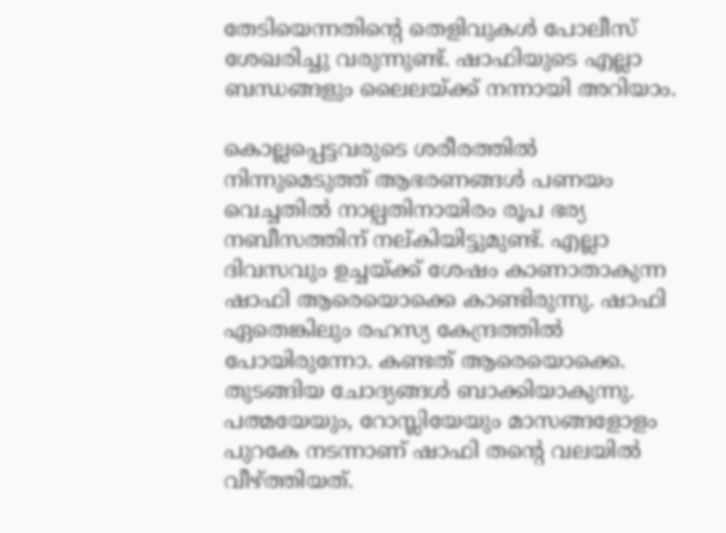തേടിയെന്നതിന്റെ തെളിവുകള്‍ പോലീസ് ശേഖരിച്ചു വരുന്നുണ്ട്. ഷാഫിയുടെ എല്ലാ ബന്ധങ്ങളും ലൈലയ്ക്ക് നന്നായി അറിയാം.

കൊല്ലപ്പെട്ടവരുടെ ശരീരത്തില്‍ നിന്നുമെടുത്ത് ആഭരണങ്ങള്‍ പണയം വെച്ചതില്‍ നാല്പതിനായിരം രൂപ ഭര്യ നബീസത്തിന് നല്കിയിട്ടുമുണ്ട്. എല്ലാ ദിവസവും ഉച്ചയ്ക്ക് ശേഷം കാണാതാകുന്ന ഷാഫി ആരെയൊക്കെ കാണ്ടിരുന്നു. ഷാഫി ഏതെങ്കിലും രഹസ്യ കേന്ദ്രത്തില്‍ പോയിരുന്നോ. കണ്ടത് ആരെയൊക്കെ. തുടങ്ങിയ ചോദ്യങ്ങള്‍ ബാക്കിയാകുന്നു. പത്മയേയും, റോസ്ലിയേയും മാസങ്ങളോളം പുറകേ നടന്നാണ് ഷാഫി തന്റെ വലയില്‍ വീഴ്ത്തിയത്.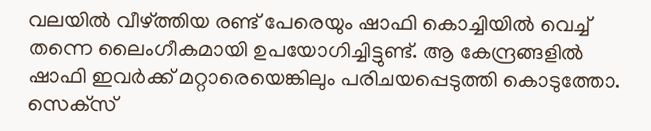വലയില്‍ വീഴ്ത്തിയ രണ്ട് പേരെയും ഷാഫി കൊച്ചിയില്‍ വെച്ച് തന്നെ ലൈംഗീകമായി ഉപയോഗിച്ചിട്ടുണ്ട്. ആ കേന്ദ്രങ്ങളില്‍ ഷാഫി ഇവര്‍ക്ക് മറ്റാരെയെങ്കിലും പരിചയപ്പെടുത്തി കൊടുത്തോ. സെക്‌സ്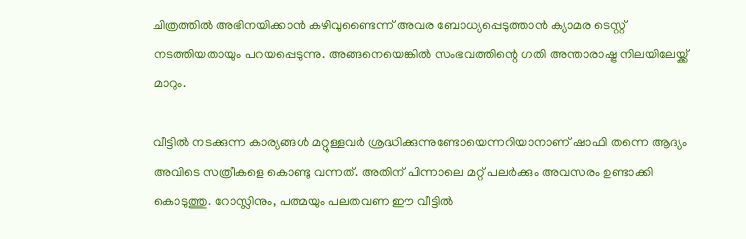ചിത്രത്തില്‍ അഭിനയിക്കാന്‍ കഴിവുണ്ടൈന്ന് അവര ബോധ്യപ്പെടുത്താന്‍ ക്യാമര ടെസ്റ്റ് നടത്തിയതായും പറയപ്പെടുന്നു. അങ്ങനെയെങ്കില്‍ സംഭവത്തിന്റെ ഗതി അന്താരാഷ്ട്ര നിലയിലേയ്ക്ക് മാറും.

വീട്ടില്‍ നടക്കുന്ന കാര്യങ്ങള്‍ മറ്റുള്ളവര്‍ ശ്രദ്ധിക്കുന്നുണ്ടോയെന്നറിയാനാണ് ഷാഫി തന്നെ ആദ്യം അവിടെ സത്രീകളെ കൊണ്ടു വന്നത്. അതിന് പിന്നാലെ മറ്റ് പലര്‍ക്കും അവസരം ഉണ്ടാക്കി കൊടുത്തു. റോസ്ലിനും, പത്മയും പലതവണ ഈ വീട്ടില്‍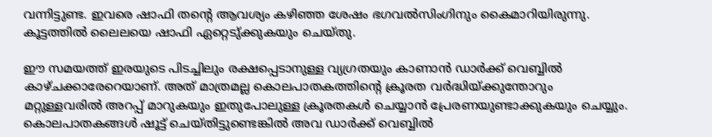വന്നിട്ടുണ്ട. ഇവരെ ഷാഫി തന്റെ ആവശ്യം കഴിഞ്ഞ ശേഷം ഭഗവല്‍സിംഗിനും കൈമാറിയിരുന്നു. കൂട്ടത്തില്‍ ലൈലയെ ഷാഫി ഏറ്റെടു്ക്കുകയും ചെയ്തു.

ഈ സമയത്ത് ഇരയുടെ പിടച്ചിലും രക്ഷപ്പെടാനുള്ള വ്യഗ്രതയും കാണാന്‍ ഡാര്‍ക്ക് വെബ്ബില്‍ കാഴ്ചക്കാരേറെയാണ്. അത് മാത്രമല്ല കൊലപാതകത്തിന്റെ ക്രൂരത വര്‍ദ്ധിയ്ക്കുന്തോറും മറ്റുള്ളവരില്‍ അറപ്പ് മാറുകയും ഇതുപോലുള്ള ക്രൂരതകള്‍ ചെയ്യാന്‍ പ്രേരണയുണ്ടാക്കുകയും ചെയ്യും. കൊലപാതകങ്ങള്‍ ഷൂട്ട് ചെയ്തിട്ടുണ്ടെങ്കില്‍ അവ ഡാര്‍ക്ക് വെബ്ബില്‍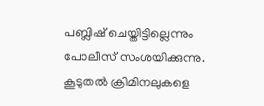പബ്ലിഷ് ചെയ്തിട്ടില്ലെന്നും പോലീസ് സംശയിക്കുന്നു. കൂടുതല്‍ ക്രിമിനലുകളെ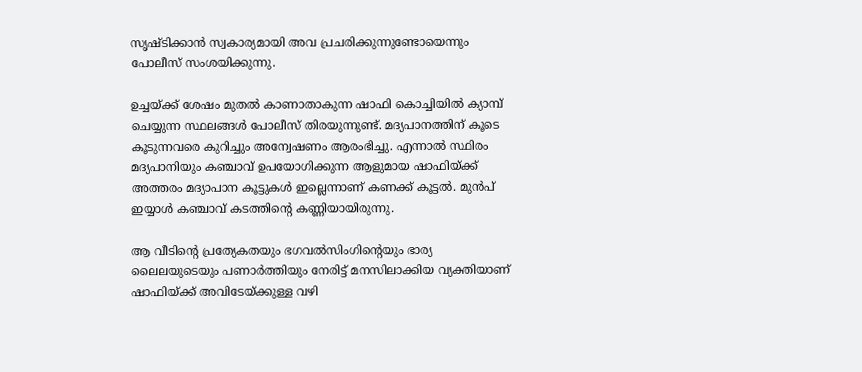സൃഷ്ടിക്കാന്‍ സ്വകാര്യമായി അവ പ്രചരിക്കുന്നുണ്ടോയെന്നും പോലീസ് സംശയിക്കുന്നു.

ഉച്ചയ്ക്ക് ശേഷം മുതല്‍ കാണാതാകുന്ന ഷാഫി കൊച്ചിയില്‍ ക്യാമ്പ് ചെയ്യുന്ന സ്ഥലങ്ങള്‍ പോലീസ് തിരയുന്നുണ്ട്. മദ്യപാനത്തിന് കൂടെ കൂടുന്നവരെ കുറിച്ചും അന്വേഷണം ആരംഭിച്ചു. എന്നാല്‍ സ്ഥിരം മദ്യപാനിയും കഞ്ചാവ് ഉപയോഗിക്കുന്ന ആളുമായ ഷാഫിയ്ക്ക് അത്തരം മദ്യാപാന കൂട്ടുകള്‍ ഇല്ലെന്നാണ് കണക്ക് കൂട്ടല്‍. മുന്‍പ് ഇയ്യാള്‍ കഞ്ചാവ് കടത്തിന്റെ കണ്ണിയായിരുന്നു.

ആ വീടിന്റെ പ്രത്യേകതയും ഭഗവല്‍സിംഗിന്റെയും ഭാര്യ ലൈലയുടെയും പണാര്‍ത്തിയും നേരിട്ട് മനസിലാക്കിയ വ്യക്തിയാണ് ഷാഫിയ്ക്ക് അവിടേയ്ക്കുള്ള വഴി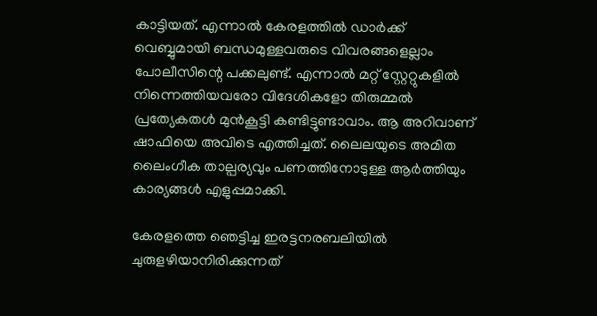കാട്ടിയത്. എന്നാല്‍ കേരളത്തില്‍ ഡാര്‍ക്ക് വെബ്ബുമായി ബന്ധമുള്ളവരുടെ വിവരങ്ങളെല്ലാം പോലീസിന്റെ പക്കലുണ്ട്. എന്നാല്‍ മറ്റ് സ്റ്റേറ്റുകളില്‍ നിന്നെത്തിയവരോ വിദേശികളോ തിരുമ്മല്‍ പ്രത്യേകതള്‍ മുന്‍കൂട്ടി കണ്ടിട്ടുണ്ടാവാം. ആ അറിവാണ് ഷാഫിയെ അവിടെ എത്തിച്ചത്. ലൈലയുടെ അമിത ലൈംഗീക താല്പര്യവും പണത്തിനോടുള്ള ആര്‍ത്തിയും കാര്യങ്ങള്‍ എളുപ്പമാക്കി.

കേരളത്തെ ഞെട്ടിച്ച ഇരട്ടനരബലിയില്‍ ചുരുളഴിയാനിരിക്കുന്നത്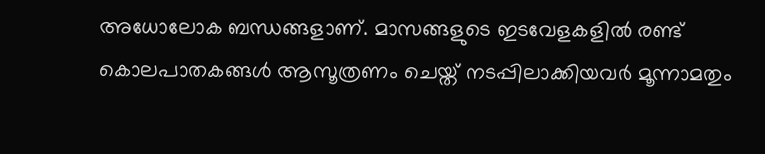അധോലോക ബന്ധങ്ങളാണ്. മാസങ്ങളുടെ ഇടവേളകളില്‍ രണ്ട് കൊലപാതകങ്ങള്‍ ആസൂത്രണം ചെയ്ത് നടപ്പിലാക്കിയവര്‍ മൂന്നാമതും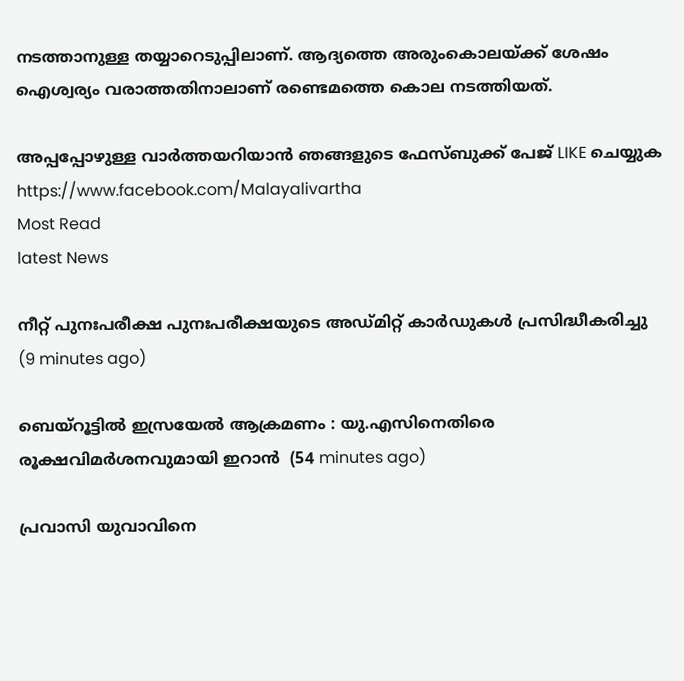നടത്താനുള്ള തയ്യാറെടുപ്പിലാണ്. ആദ്യത്തെ അരുംകൊലയ്ക്ക് ശേഷം ഐശ്വര്യം വരാത്തതിനാലാണ് രണ്ടെമത്തെ കൊല നടത്തിയത്.

അപ്പപ്പോഴുള്ള വാര്‍ത്തയറിയാന്‍ ഞങ്ങളുടെ ഫേസ്‌ബുക്ക്‌ പേജ് LIKE ചെയ്യുക
https://www.facebook.com/Malayalivartha
Most Read
latest News

നീറ്റ് പുനഃപരീക്ഷ പുനഃപരീക്ഷയുടെ അഡ്മിറ്റ് കാര്‍ഡുകള്‍ പ്രസിദ്ധീകരിച്ചു  (9 minutes ago)

ബെയ്‌റൂട്ടില്‍ ഇസ്രയേല്‍ ആക്രമണം : യു.എസിനെതിരെ രൂക്ഷവിമര്‍ശനവുമായി ഇറാന്‍  (54 minutes ago)

പ്രവാസി യുവാവിനെ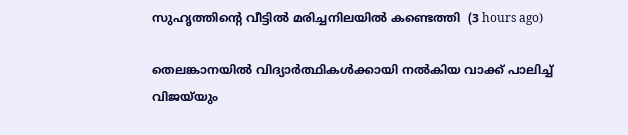സുഹൃത്തിന്റെ വീട്ടില്‍ മരിച്ചനിലയില്‍ കണ്ടെത്തി  (3 hours ago)

തെലങ്കാനയില്‍ വിദ്യാര്‍ത്ഥികള്‍ക്കായി നല്‍കിയ വാക്ക് പാലിച്ച് വിജയ്‌യും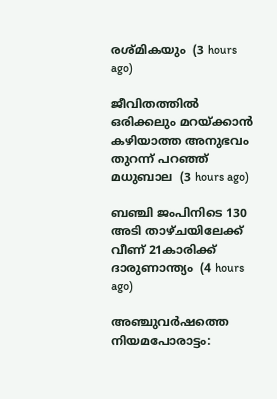രശ്മികയും  (3 hours ago)

ജീവിതത്തില്‍ ഒരിക്കലും മറയ്ക്കാന്‍ കഴിയാത്ത അനുഭവം തുറന്ന് പറഞ്ഞ് മധുബാല  (3 hours ago)

ബഞ്ചി ജംപിനിടെ 130 അടി താഴ്ചയിലേക്ക് വീണ് 21കാരിക്ക് ദാരുണാന്ത്യം  (4 hours ago)

അഞ്ചുവര്‍ഷത്തെ നിയമപോരാട്ടം: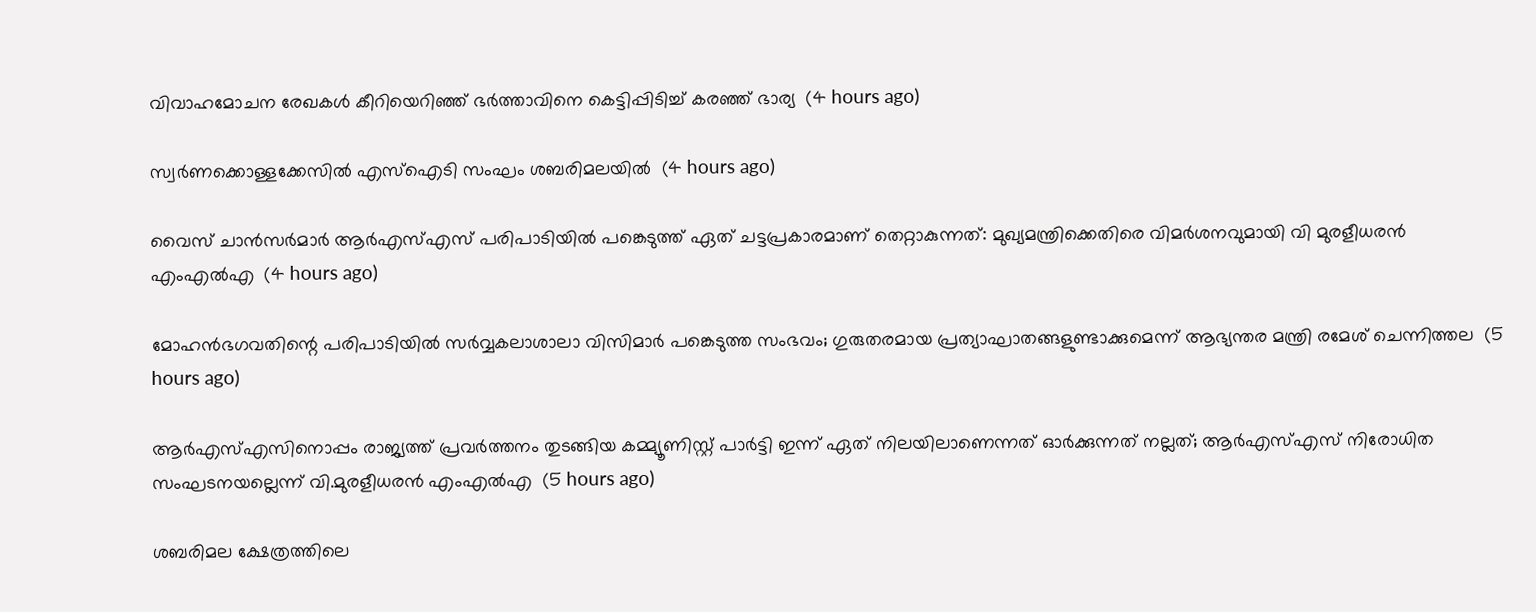വിവാഹമോചന രേഖകള്‍ കീറിയെറിഞ്ഞ് ഭര്‍ത്താവിനെ കെട്ടിപ്പിടിച്ച് കരഞ്ഞ് ഭാര്യ  (4 hours ago)

സ്വര്‍ണക്കൊള്ളക്കേസില്‍ എസ്‌ഐടി സംഘം ശബരിമലയില്‍  (4 hours ago)

വൈസ് ചാന്‍സര്‍മാര്‍ ആര്‍എസ്എസ് പരിപാടിയില്‍ പങ്കെടുത്ത് ഏത് ചട്ടപ്രകാരമാണ് തെറ്റാകുന്നത്: മുഖ്യമന്ത്രിക്കെതിരെ വിമര്‍ശനവുമായി വി മുരളീധരന്‍ എംഎല്‍എ  (4 hours ago)

മോഹന്‍ഭഗവതിന്റെ പരിപാടിയില്‍ സര്‍വ്വകലാശാലാ വിസിമാര്‍ പങ്കെടുത്ത സംഭവം; ഗുരുതരമായ പ്രത്യാഘാതങ്ങളുണ്ടാക്കുമെന്ന് ആഭ്യന്തര മന്ത്രി രമേശ് ചെന്നിത്തല  (5 hours ago)

ആര്‍എസ്എസിനൊപ്പം രാജ്യത്ത് പ്രവർത്തനം തുടങ്ങിയ കമ്മ്യൂണിസ്റ്റ് പാർട്ടി ഇന്ന് ഏത് നിലയിലാണെന്നത് ഓർക്കുന്നത് നല്ലത്; ആര്‍എസ്എസ് നിരോധിത സംഘടനയല്ലെന്ന് വി.മുരളീധരന്‍ എംഎല്‍എ  (5 hours ago)

ശബരിമല ക്ഷേത്രത്തിലെ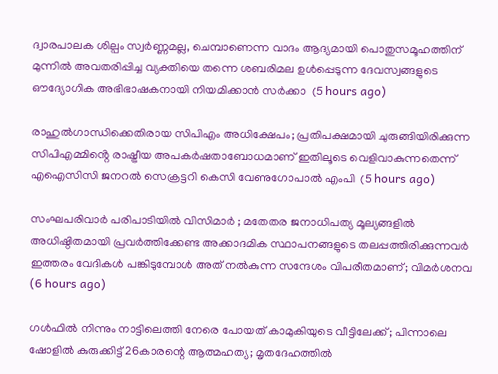ദ്വാരപാലക ശില്പം സ്വർണ്ണമല്ല, ചെമ്പാണെന്ന വാദം ആദ്യമായി പൊതുസമൂഹത്തിന് മുന്നിൽ അവതരിപ്പിച്ച വ്യക്തിയെ തന്നെ ശബരിമല ഉൾപ്പെടുന്ന ദേവസ്വങ്ങളുടെ ഔദ്യോഗിക അഭിഭാഷകനായി നിയമിക്കാൻ സർക്കാ  (5 hours ago)

രാഹുൽഗാന്ധിക്കെതിരായ സിപിഎം അധിക്ഷേപം; പ്രതിപക്ഷമായി ചുരുങ്ങിയിരിക്കുന്ന സിപിഎമ്മിൻ്റെ രാഷ്ട്രീയ അപകർഷതാബോധമാണ് ഇതിലൂടെ വെളിവാകുന്നതെന്ന് എഐസിസി ജനറൽ സെക്രട്ടറി കെസി വേണുഗോപാൽ എംപി  (5 hours ago)

സംഘപരിവാർ പരിപാടിയിൽ വിസിമാർ ; മതേതര ജനാധിപത്യ മൂല്യങ്ങളിൽ അധിഷ്ഠിതമായി പ്രവർത്തിക്കേണ്ട അക്കാദമിക സ്ഥാപനങ്ങളുടെ തലപ്പത്തിരിക്കുന്നവർ ഇത്തരം വേദികൾ പങ്കിടുമ്പോൾ അത് നൽകുന്ന സന്ദേശം വിപരീതമാണ്; വിമർശനവ  (6 hours ago)

ഗൾഫിൽ നിന്നും നാട്ടിലെത്തി നേരെ പോയത് കാമുകിയുടെ വീട്ടിലേക്ക്; പിന്നാലെ ഷോളിൽ കുരുക്കിട്ട് 26കാരന്റെ ആത്മഹത്യ; മൃതദേഹത്തിൽ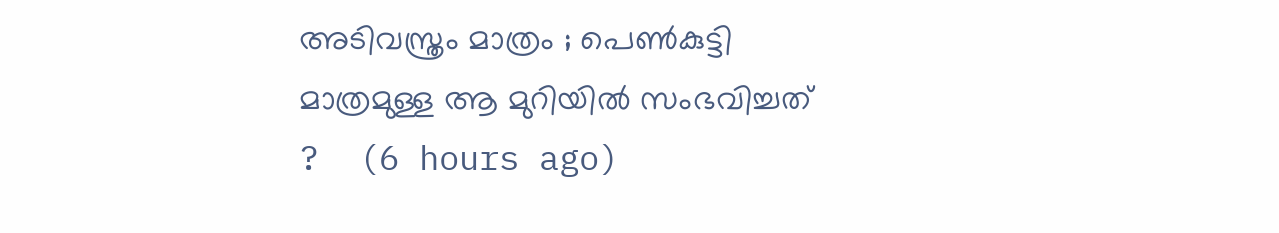അടിവസ്ത്രം മാത്രം ; പെൺകുട്ടി മാത്രമുള്ള ആ മുറിയിൽ സംഭവിച്ചത് ?  (6 hours ago)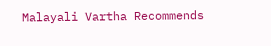Malayali Vartha Recommends